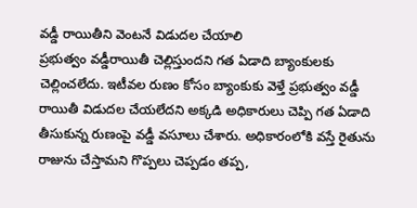వడ్డీ రాయితీని వెంటనే విడుదల చేయాలి
ప్రభుత్వం వడ్డీరాయితీ చెల్లిస్తుందని గత ఏడాది బ్యాంకులకు చెల్లించలేదు. ఇటీవల రుణం కోసం బ్యాంకుకు వెళ్తే ప్రభుత్వం వడ్డీ రాయితీ విడుదల చేయలేదని అక్కడి అధికారులు చెప్పి గత ఏడాది తీసుకున్న రుణంపై వడ్డీ వసూలు చేశారు. అధికారంలోకి వస్తే రైతును రాజును చేస్తామని గొప్పలు చెప్పడం తప్ప,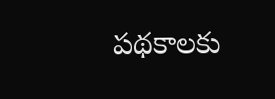పథకాలకు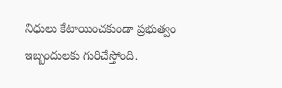నిధులు కేటాయించకుండా ప్రభుత్వం ఇబ్బందులకు గురిచేస్తోంది.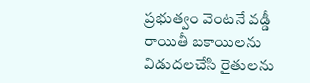ప్రభుత్వం వెంటనే వడ్డీ రాయితీ బకాయిలను విడుదలచేసి రైతులను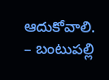ఆదుకోవాలి.
– బంటుపల్లి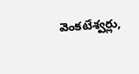వెంకటేశ్వర్లు,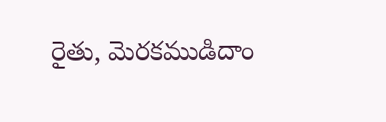రైతు, మెరకముడిదాం